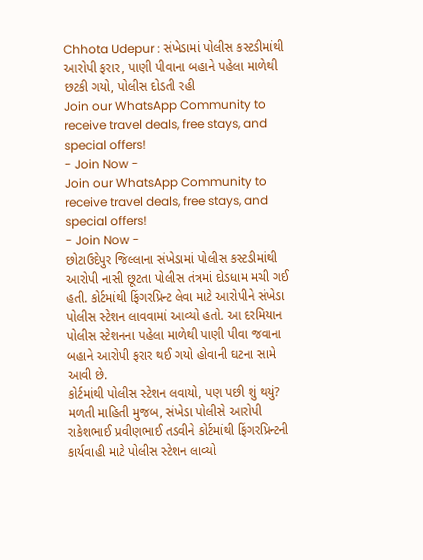Chhota Udepur : સંખેડામાં પોલીસ કસ્ટડીમાંથી આરોપી ફરાર, પાણી પીવાના બહાને પહેલા માળેથી છટકી ગયો, પોલીસ દોડતી રહી
Join our WhatsApp Community to receive travel deals, free stays, and special offers!
- Join Now -
Join our WhatsApp Community to receive travel deals, free stays, and special offers!
- Join Now -
છોટાઉદેપુર જિલ્લાના સંખેડામાં પોલીસ કસ્ટડીમાંથી આરોપી નાસી છૂટતા પોલીસ તંત્રમાં દોડધામ મચી ગઈ હતી. કોર્ટમાંથી ફિંગરપ્રિન્ટ લેવા માટે આરોપીને સંખેડા પોલીસ સ્ટેશન લાવવામાં આવ્યો હતો. આ દરમિયાન પોલીસ સ્ટેશનના પહેલા માળેથી પાણી પીવા જવાના બહાને આરોપી ફરાર થઈ ગયો હોવાની ઘટના સામે આવી છે.
કોર્ટમાંથી પોલીસ સ્ટેશન લવાયો, પણ પછી શું થયું?
મળતી માહિતી મુજબ, સંખેડા પોલીસે આરોપી રાકેશભાઈ પ્રવીણભાઈ તડવીને કોર્ટમાંથી ફિંગરપ્રિન્ટની કાર્યવાહી માટે પોલીસ સ્ટેશન લાવ્યો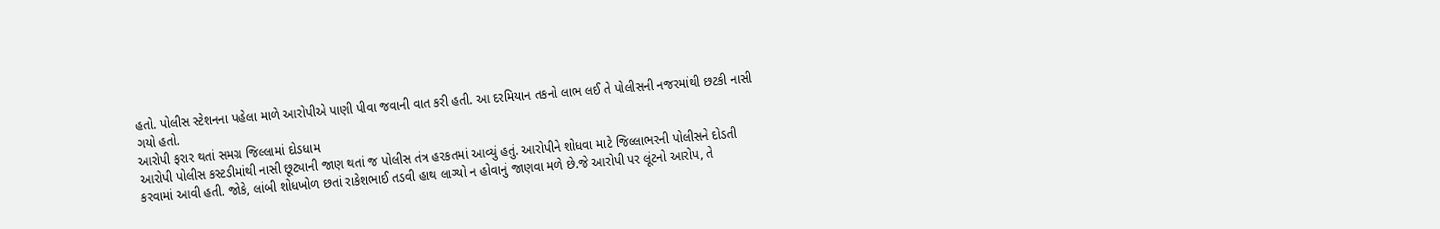હતો. પોલીસ સ્ટેશનના પહેલા માળે આરોપીએ પાણી પીવા જવાની વાત કરી હતી. આ દરમિયાન તકનો લાભ લઈ તે પોલીસની નજરમાંથી છટકી નાસી ગયો હતો.
આરોપી ફરાર થતાં સમગ્ર જિલ્લામાં દોડધામ
આરોપી પોલીસ કસ્ટડીમાંથી નાસી છૂટ્યાની જાણ થતાં જ પોલીસ તંત્ર હરકતમાં આવ્યું હતું. આરોપીને શોધવા માટે જિલ્લાભરની પોલીસને દોડતી કરવામાં આવી હતી. જોકે, લાંબી શોધખોળ છતાં રાકેશભાઈ તડવી હાથ લાગ્યો ન હોવાનું જાણવા મળે છે.જે આરોપી પર લૂંટનો આરોપ, તે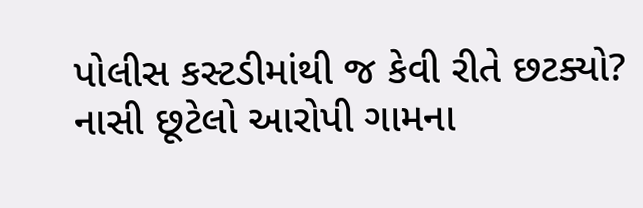પોલીસ કસ્ટડીમાંથી જ કેવી રીતે છટક્યો?
નાસી છૂટેલો આરોપી ગામના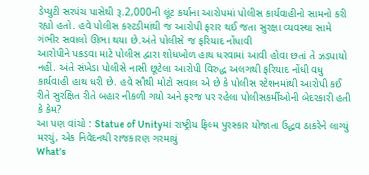ડેપ્યુટી સરપંચ પાસેથી રૂ.2,000ની લૂંટ કર્યાના આરોપમાં પોલીસ કાર્યવાહીનો સામનો કરી રહ્યો હતો. હવે પોલીસ કસ્ટડીમાંથી જ આરોપી ફરાર થઈ જતા સુરક્ષા વ્યવસ્થા સામે ગંભીર સવાલો ઊભા થયા છે.અંતે પોલીસે જ ફરિયાદ નોંધાવી
આરોપીને પકડવા માટે પોલીસ દ્વારા શોધખોળ હાથ ધરવામાં આવી હોવા છતાં તે ઝડપાયો નહીં. અંતે સંખેડા પોલીસે નાસી છૂટેલા આરોપી વિરુદ્ધ અલગથી ફરિયાદ નોંધી વધુ કાર્યવાહી હાથ ધરી છે. હવે સૌથી મોટો સવાલ એ છે કે પોલીસ સ્ટેશનમાંથી આરોપી કઈ રીતે સુરક્ષિત રીતે બહાર નીકળી ગયો અને ફરજ પર રહેલા પોલીસકર્મીઓની બેદરકારી હતી કે કેમ?
આ પણ વાંચો : Statue of Unityમાં રાષ્ટ્રીય ફિલ્મ પુરસ્કાર યોજાતા ઉદ્ધવ ઠાકરેને લાગ્યું મરચું, એક નિવેદનથી રાજકારણ ગરમાયું
What's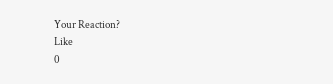Your Reaction?
Like
0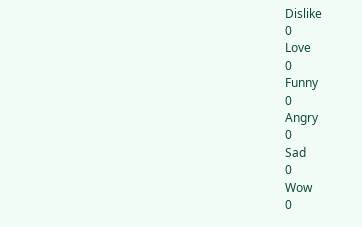Dislike
0
Love
0
Funny
0
Angry
0
Sad
0
Wow
0